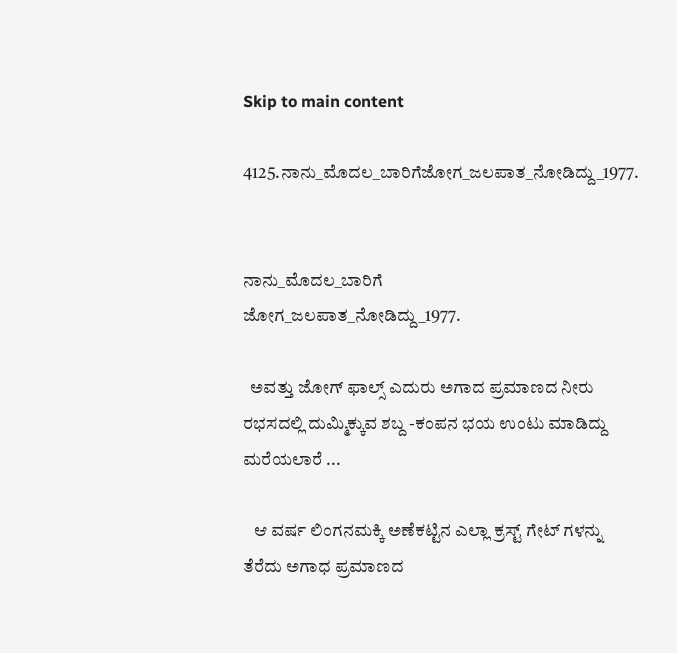Skip to main content

4125.ನಾನು_ಮೊದಲ_ಬಾರಿಗೆಜೋಗ_ಜಲಪಾತ_ನೋಡಿದ್ದು_1977.


ನಾನು_ಮೊದಲ_ಬಾರಿಗೆ
ಜೋಗ_ಜಲಪಾತ_ನೋಡಿದ್ದು_1977.

  ಅವತ್ತು ಜೋಗ್ ಫಾಲ್ಸ್ ಎದುರು ಅಗಾದ ಪ್ರಮಾಣದ ನೀರು ರಭಸದಲ್ಲಿ ದುಮ್ಮಿಕ್ಕುವ ಶಬ್ದ -ಕಂಪನ ಭಯ ಉಂಟು ಮಾಡಿದ್ದು ಮರೆಯಲಾರೆ ...

   ಆ ವರ್ಷ ಲಿಂಗನಮಕ್ಕಿ ಅಣೆಕಟ್ಟಿನ ಎಲ್ಲಾ ಕ್ರಸ್ಟ್ ಗೇಟ್ ಗಳನ್ನು
ತೆರೆದು ಅಗಾಧ ಪ್ರಮಾಣದ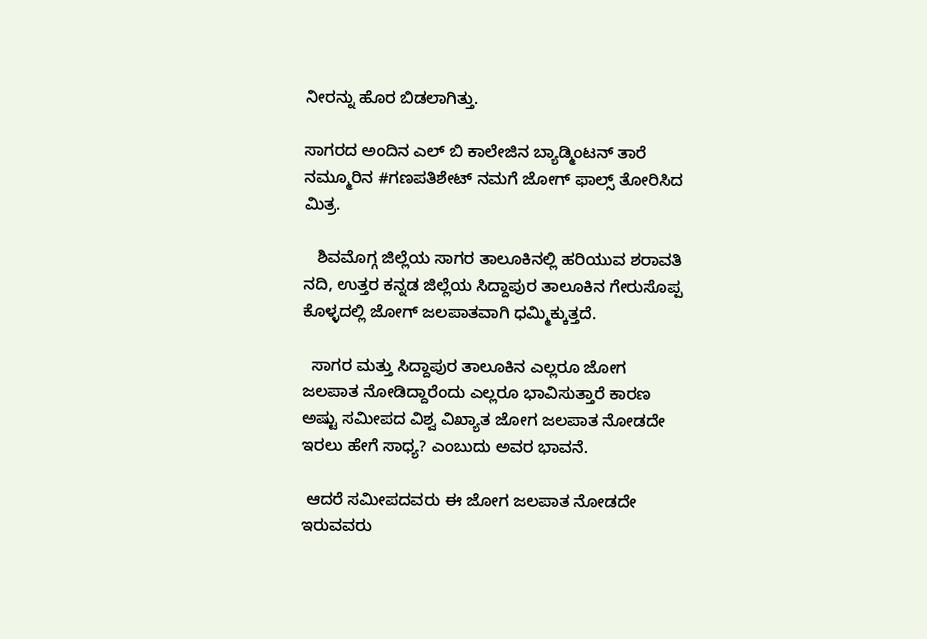ನೀರನ್ನು ಹೊರ ಬಿಡಲಾಗಿತ್ತು.

ಸಾಗರದ ಅಂದಿನ ಎಲ್ ಬಿ ಕಾಲೇಜಿನ ಬ್ಯಾಡ್ಮಿಂಟನ್ ತಾರೆ ನಮ್ಮೂರಿನ #ಗಣಪತಿಶೇಟ್ ನಮಗೆ ಜೋಗ್ ಫಾಲ್ಸ್ ತೋರಿಸಿದ ಮಿತ್ರ.

   ಶಿವಮೊಗ್ಗ ಜಿಲ್ಲೆಯ ಸಾಗರ ತಾಲೂಕಿನಲ್ಲಿ ಹರಿಯುವ ಶರಾವತಿ ನದಿ, ಉತ್ತರ ಕನ್ನಡ ಜಿಲ್ಲೆಯ ಸಿದ್ದಾಪುರ ತಾಲೂಕಿನ ಗೇರುಸೊಪ್ಪ ಕೊಳ್ಳದಲ್ಲಿ ಜೋಗ್ ಜಲಪಾತವಾಗಿ ಧಮ್ಮಿಕ್ಕುತ್ತದೆ.

  ಸಾಗರ ಮತ್ತು ಸಿದ್ದಾಪುರ ತಾಲೂಕಿನ ಎಲ್ಲರೂ ಜೋಗ ಜಲಪಾತ ನೋಡಿದ್ದಾರೆಂದು ಎಲ್ಲರೂ ಭಾವಿಸುತ್ತಾರೆ ಕಾರಣ ಅಷ್ಟು ಸಮೀಪದ ವಿಶ್ವ ವಿಖ್ಯಾತ ಜೋಗ ಜಲಪಾತ ನೋಡದೇ ಇರಲು ಹೇಗೆ ಸಾಧ್ಯ? ಎಂಬುದು ಅವರ ಭಾವನೆ.

 ಆದರೆ ಸಮೀಪದವರು ಈ ಜೋಗ ಜಲಪಾತ ನೋಡದೇ ಇರುವವರು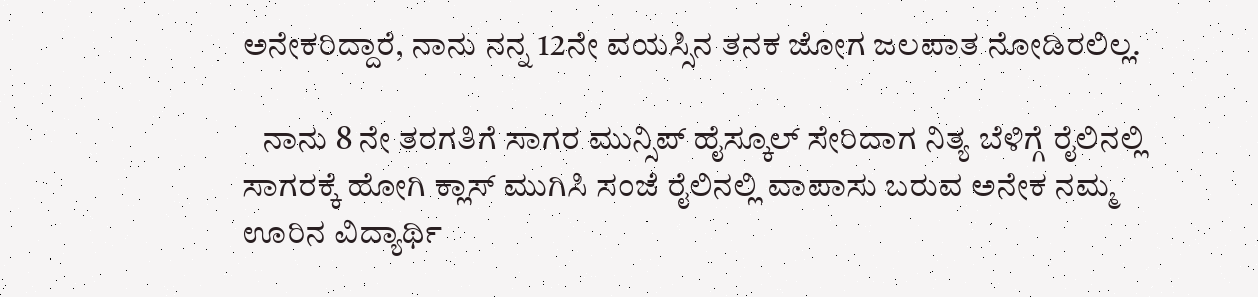ಅನೇಕರಿದ್ದಾರೆ, ನಾನು ನನ್ನ 12ನೇ ವಯಸ್ಸಿನ ತನಕ ಜೋಗ ಜಲಪಾತ ನೋಡಿರಲಿಲ್ಲ.

   ನಾನು 8 ನೇ ತರಗತಿಗೆ ಸಾಗರ ಮುನ್ಸಿಪ್ ಹೈಸ್ಕೂಲ್ ಸೇರಿದಾಗ ನಿತ್ಯ ಬೆಳಿಗ್ಗೆ ರೈಲಿನಲ್ಲಿ ಸಾಗರಕ್ಕೆ ಹೋಗಿ ಕ್ಲಾಸ್ ಮುಗಿಸಿ ಸಂಜೆ ರೈಲಿನಲ್ಲಿ ವಾಪಾಸು ಬರುವ ಅನೇಕ ನಮ್ಮ ಊರಿನ ವಿದ್ಯಾರ್ಥಿ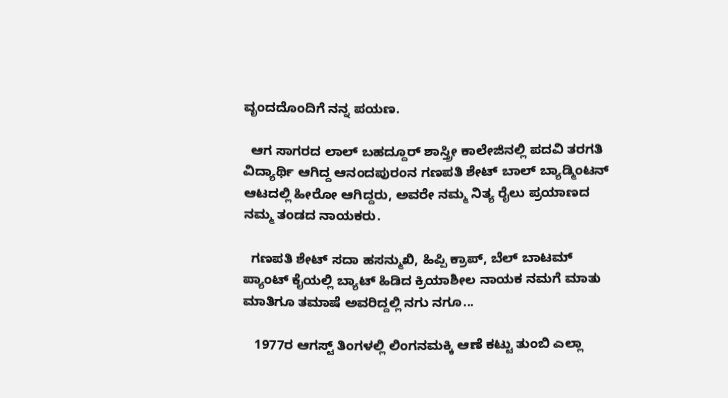ವೃಂದದೊಂದಿಗೆ ನನ್ನ ಪಯಣ.

  ಆಗ ಸಾಗರದ ಲಾಲ್ ಬಹದ್ದೂರ್ ಶಾಸ್ತ್ರೀ ಕಾಲೇಜಿನಲ್ಲಿ ಪದವಿ ತರಗತಿ ವಿದ್ಯಾರ್ಥಿ ಆಗಿದ್ದ ಆನಂದಪುರಂನ ಗಣಪತಿ ಶೇಟ್ ಬಾಲ್ ಬ್ಯಾಡ್ಮಿಂಟನ್ ಆಟದಲ್ಲಿ ಹೀರೋ ಆಗಿದ್ದರು, ಅವರೇ ನಮ್ಮ ನಿತ್ಯ ರೈಲು ಪ್ರಯಾಣದ ನಮ್ಮ ತಂಡದ ನಾಯಕರು.

  ಗಣಪತಿ ಶೇಟ್ ಸದಾ ಹಸನ್ಮುಖಿ, ಹಿಪ್ಪಿ ಕ್ರಾಪ್, ಬೆಲ್ ಬಾಟಮ್ ಪ್ಯಾಂಟ್ ಕೈಯಲ್ಲಿ ಬ್ಯಾಟ್ ಹಿಡಿದ ಕ್ರಿಯಾಶೀಲ ನಾಯಕ ನಮಗೆ ಮಾತು ಮಾತಿಗೂ ತಮಾಷೆ ಅವರಿದ್ದಲ್ಲಿ ನಗು ನಗೂ...

   1977ರ ಆಗಸ್ಟ್ ತಿಂಗಳಲ್ಲಿ ಲಿಂಗನಮಕ್ಕಿ ಆಣೆ ಕಟ್ಟು ತುಂಬಿ ಎಲ್ಲಾ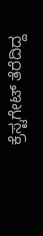ಕ್ರೆಸ್ಟಗೇಟ್ ತೆರೆದಿದ್ದ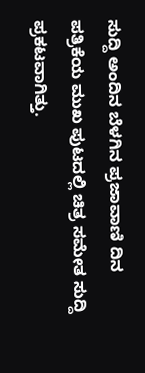ಸುದ್ದಿ ಅಂದಿನ ಬೆಳಗಿನ ಪ್ರಜಾವಾಣಿ ದಿನ ಪತ್ರಿಕೆಯ ಮುಖ ಪುಟದಲ್ಲಿ ಚಿತ್ರ ಸಮೇತ ಸುದ್ದಿ ಪ್ರಕಟವಾಗಿತ್ತು.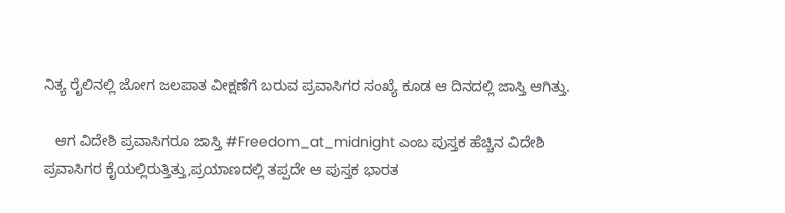ನಿತ್ಯ ರೈಲಿನಲ್ಲಿ ಜೋಗ ಜಲಪಾತ ವೀಕ್ಷಣೆಗೆ ಬರುವ ಪ್ರವಾಸಿಗರ ಸಂಖ್ಯೆ ಕೂಡ ಆ ದಿನದಲ್ಲಿ ಜಾಸ್ತಿ ಆಗಿತ್ತು.

   ಆಗ ವಿದೇಶಿ ಪ್ರವಾಸಿಗರೂ ಜಾಸ್ತಿ #Freedom_at_midnight ಎಂಬ ಪುಸ್ತಕ ಹೆಚ್ಚಿನ ವಿದೇಶಿ ಪ್ರವಾಸಿಗರ ಕೈಯಲ್ಲಿರುತ್ತಿತ್ತು,ಪ್ರಯಾಣದಲ್ಲಿ ತಪ್ಪದೇ ಆ ಪುಸ್ತಕ ಭಾರತ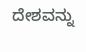ದೇಶವನ್ನು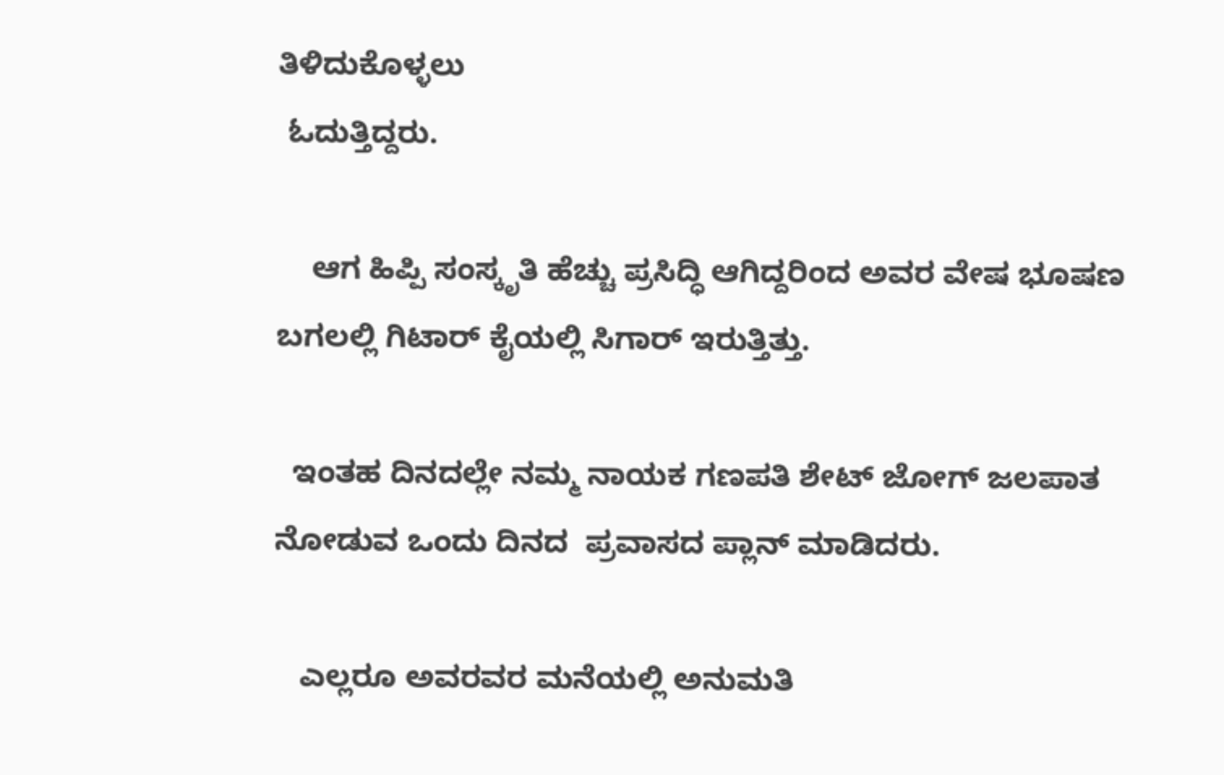ತಿಳಿದುಕೊಳ್ಳಲು
 ಓದುತ್ತಿದ್ದರು.

    ಆಗ ಹಿಪ್ಪಿ ಸಂಸ್ಕೃತಿ ಹೆಚ್ಚು ಪ್ರಸಿದ್ಧಿ ಆಗಿದ್ದರಿಂದ ಅವರ ವೇಷ ಭೂಷಣ ಬಗಲಲ್ಲಿ ಗಿಟಾರ್ ಕೈಯಲ್ಲಿ ಸಿಗಾರ್ ಇರುತ್ತಿತ್ತು.

  ಇಂತಹ ದಿನದಲ್ಲೇ ನಮ್ಮ ನಾಯಕ ಗಣಪತಿ ಶೇಟ್ ಜೋಗ್ ಜಲಪಾತ ನೋಡುವ ಒಂದು ದಿನದ  ಪ್ರವಾಸದ ಪ್ಲಾನ್ ಮಾಡಿದರು.

   ಎಲ್ಲರೂ ಅವರವರ ಮನೆಯಲ್ಲಿ ಅನುಮತಿ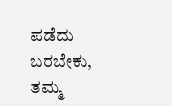ಪಡೆದು ಬರಬೇಕು, ತಮ್ಮ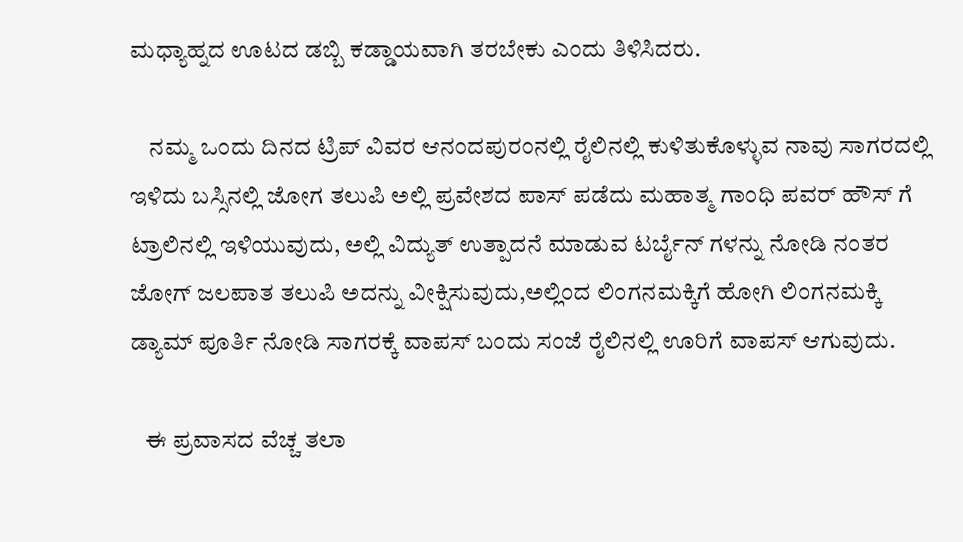ಮಧ್ಯಾಹ್ನದ ಊಟದ ಡಬ್ಬಿ ಕಡ್ಡಾಯವಾಗಿ ತರಬೇಕು ಎಂದು ತಿಳಿಸಿದರು.

    ನಮ್ಮ ಒಂದು ದಿನದ ಟ್ರಿಪ್ ವಿವರ ಆನಂದಪುರಂನಲ್ಲಿ ರೈಲಿನಲ್ಲಿ ಕುಳಿತುಕೊಳ್ಳುವ ನಾವು ಸಾಗರದಲ್ಲಿ ಇಳಿದು ಬಸ್ಸಿನಲ್ಲಿ ಜೋಗ ತಲುಪಿ ಅಲ್ಲಿ ಪ್ರವೇಶದ ಪಾಸ್ ಪಡೆದು ಮಹಾತ್ಮ ಗಾಂಧಿ ಪವರ್ ಹೌಸ್ ಗೆ  ಟ್ರಾಲಿನಲ್ಲಿ ಇಳಿಯುವುದು, ಅಲ್ಲಿ ವಿದ್ಯುತ್ ಉತ್ಪಾದನೆ ಮಾಡುವ ಟರ್ಬೈನ್ ಗಳನ್ನು ನೋಡಿ ನಂತರ ಜೋಗ್ ಜಲಪಾತ ತಲುಪಿ ಅದನ್ನು ವೀಕ್ಷಿಸುವುದು,ಅಲ್ಲಿಂದ ಲಿಂಗನಮಕ್ಕಿಗೆ ಹೋಗಿ ಲಿಂಗನಮಕ್ಕಿ ಡ್ಯಾಮ್ ಪೂರ್ತಿ ನೋಡಿ ಸಾಗರಕ್ಕೆ ವಾಪಸ್ ಬಂದು ಸಂಜೆ ರೈಲಿನಲ್ಲಿ ಊರಿಗೆ ವಾಪಸ್ ಆಗುವುದು.

   ಈ ಪ್ರವಾಸದ ವೆಚ್ಚ ತಲಾ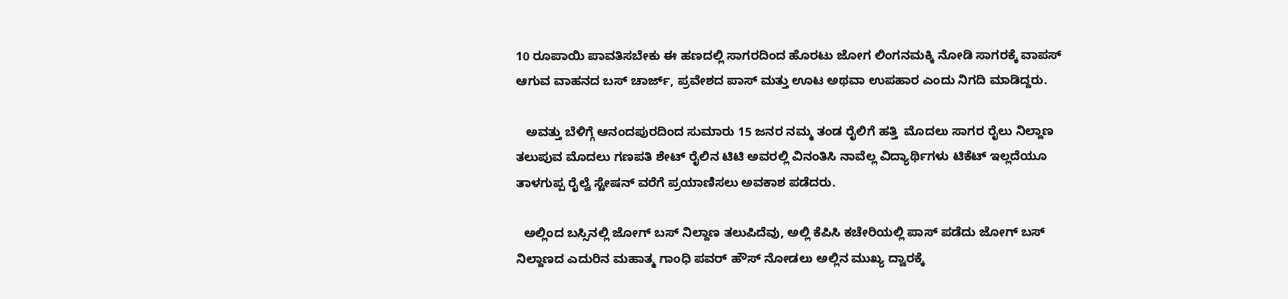10 ರೂಪಾಯಿ ಪಾವತಿಸಬೇಕು ಈ ಹಣದಲ್ಲಿ ಸಾಗರದಿಂದ ಹೊರಟು ಜೋಗ ಲಿಂಗನಮಕ್ಕಿ ನೋಡಿ ಸಾಗರಕ್ಕೆ ವಾಪಸ್ ಆಗುವ ವಾಹನದ ಬಸ್ ಚಾರ್ಜ್, ಪ್ರವೇಶದ ಪಾಸ್ ಮತ್ತು ಊಟ ಅಥವಾ ಉಪಹಾರ ಎಂದು ನಿಗದಿ ಮಾಡಿದ್ದರು.

   ಅವತ್ತು ಬೆಳಿಗ್ಗೆ ಆನಂದಪುರದಿಂದ ಸುಮಾರು 15 ಜನರ ನಮ್ಮ ತಂಡ ರೈಲಿಗೆ ಹತ್ತಿ  ಮೊದಲು ಸಾಗರ ರೈಲು ನಿಲ್ದಾಣ ತಲುಪುವ ಮೊದಲು ಗಣಪತಿ ಶೇಟ್ ರೈಲಿನ ಟಿಟಿ ಅವರಲ್ಲಿ ವಿನಂತಿಸಿ ನಾವೆಲ್ಲ ವಿದ್ಯಾರ್ಥಿಗಳು ಟಿಕೆಟ್ ಇಲ್ಲದೆಯೂ ತಾಳಗುಪ್ಪ ರೈಲ್ವೆ ಸ್ಟೇಷನ್ ವರೆಗೆ ಪ್ರಯಾಣಿಸಲು ಅವಕಾಶ ಪಡೆದರು.

  ಅಲ್ಲಿಂದ ಬಸ್ಸಿನಲ್ಲಿ ಜೋಗ್ ಬಸ್ ನಿಲ್ದಾಣ ತಲುಪಿದೆವು, ಅಲ್ಲಿ ಕೆಪಿಸಿ ಕಚೇರಿಯಲ್ಲಿ ಪಾಸ್ ಪಡೆದು ಜೋಗ್ ಬಸ್ ನಿಲ್ದಾಣದ ಎದುರಿನ ಮಹಾತ್ಮ ಗಾಂಧಿ ಪವರ್ ಹೌಸ್ ನೋಡಲು ಅಲ್ಲಿನ ಮುಖ್ಯ ದ್ವಾರಕ್ಕೆ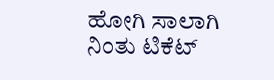ಹೋಗಿ ಸಾಲಾಗಿ ನಿಂತು ಟಿಕೆಟ್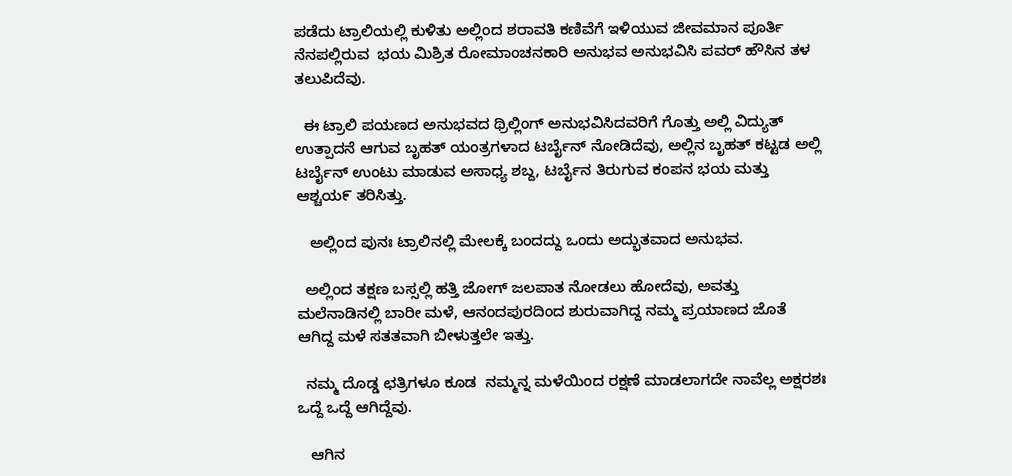ಪಡೆದು ಟ್ರಾಲಿಯಲ್ಲಿ ಕುಳಿತು ಅಲ್ಲಿಂದ ಶರಾವತಿ ಕಣಿವೆಗೆ ಇಳಿಯುವ ಜೀವಮಾನ ಪೂರ್ತಿ ನೆನಪಲ್ಲಿರುವ  ಭಯ ಮಿಶ್ರಿತ ರೋಮಾಂಚನಕಾರಿ ಅನುಭವ ಅನುಭವಿಸಿ ಪವರ್ ಹೌಸಿನ ತಳ ತಲುಪಿದೆವು.

  ಈ ಟ್ರಾಲಿ ಪಯಣದ ಅನುಭವದ ಥ್ರಿಲ್ಲಿಂಗ್ ಅನುಭವಿಸಿದವರಿಗೆ ಗೊತ್ತು ಅಲ್ಲಿ ವಿದ್ಯುತ್ ಉತ್ಪಾದನೆ ಆಗುವ ಬೃಹತ್ ಯಂತ್ರಗಳಾದ ಟರ್ಬೈನ್ ನೋಡಿದೆವು, ಅಲ್ಲಿನ ಬೃಹತ್ ಕಟ್ಟಡ ಅಲ್ಲಿ ಟರ್ಬೈನ್ ಉಂಟು ಮಾಡುವ ಅಸಾಧ್ಯ ಶಬ್ದ, ಟರ್ಬೈನ ತಿರುಗುವ ಕಂಪನ ಭಯ ಮತ್ತು ಆಶ್ಚಯ೯ ತರಿಸಿತ್ತು.

   ಅಲ್ಲಿಂದ ಪುನಃ ಟ್ರಾಲಿನಲ್ಲಿ ಮೇಲಕ್ಕೆ ಬಂದದ್ದು ಒಂದು ಅದ್ಭುತವಾದ ಅನುಭವ.

  ಅಲ್ಲಿಂದ ತಕ್ಷಣ ಬಸ್ಸಲ್ಲಿ ಹತ್ತಿ ಜೋಗ್ ಜಲಪಾತ ನೋಡಲು ಹೋದೆವು, ಅವತ್ತು ಮಲೆನಾಡಿನಲ್ಲಿ ಬಾರೀ ಮಳೆ, ಆನಂದಪುರದಿಂದ ಶುರುವಾಗಿದ್ದ ನಮ್ಮ ಪ್ರಯಾಣದ ಜೊತೆ ಆಗಿದ್ದ ಮಳೆ ಸತತವಾಗಿ ಬೀಳುತ್ತಲೇ ಇತ್ತು.

  ನಮ್ಮ ದೊಡ್ಡ ಛತ್ರಿಗಳೂ ಕೂಡ  ನಮ್ಮನ್ನ ಮಳೆಯಿಂದ ರಕ್ಷಣೆ ಮಾಡಲಾಗದೇ ನಾವೆಲ್ಲ ಅಕ್ಷರಶಃ ಒದ್ದೆ ಒದ್ದೆ ಆಗಿದ್ದೆವು.

   ಆಗಿನ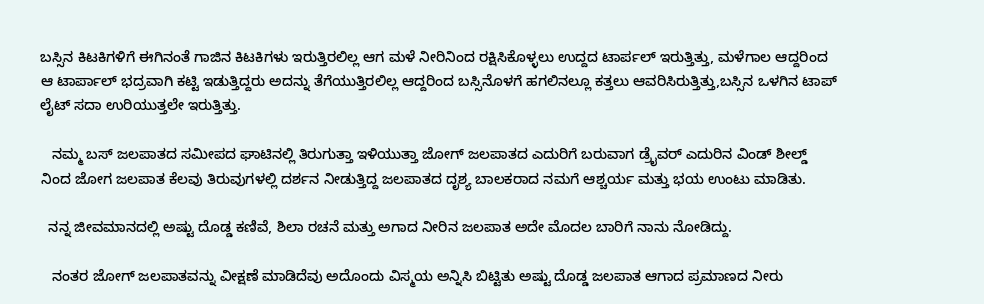ಬಸ್ಸಿನ ಕಿಟಕಿಗಳಿಗೆ ಈಗಿನಂತೆ ಗಾಜಿನ ಕಿಟಕಿಗಳು ಇರುತ್ತಿರಲಿಲ್ಲ ಆಗ ಮಳೆ ನೀರಿನಿಂದ ರಕ್ಷಿಸಿಕೊಳ್ಳಲು ಉದ್ದದ ಟಾರ್ಪಲ್ ಇರುತ್ತಿತ್ತು, ಮಳೆಗಾಲ ಆದ್ದರಿಂದ ಆ ಟಾರ್ಪಾಲ್ ಭದ್ರವಾಗಿ ಕಟ್ಟಿ ಇಡುತ್ತಿದ್ದರು ಅದನ್ನು ತೆಗೆಯುತ್ತಿರಲಿಲ್ಲ ಆದ್ದರಿಂದ ಬಸ್ಸಿನೊಳಗೆ ಹಗಲಿನಲ್ಲೂ ಕತ್ತಲು ಆವರಿಸಿರುತ್ತಿತ್ತು,ಬಸ್ಸಿನ ಒಳಗಿನ ಟಾಪ್ ಲೈಟ್ ಸದಾ ಉರಿಯುತ್ತಲೇ ಇರುತ್ತಿತ್ತು.

   ನಮ್ಮ ಬಸ್ ಜಲಪಾತದ ಸಮೀಪದ ಘಾಟಿನಲ್ಲಿ ತಿರುಗುತ್ತಾ ಇಳಿಯುತ್ತಾ ಜೋಗ್ ಜಲಪಾತದ ಎದುರಿಗೆ ಬರುವಾಗ ಡ್ರೈವರ್ ಎದುರಿನ ವಿಂಡ್ ಶೀಲ್ಡ್ ನಿಂದ ಜೋಗ ಜಲಪಾತ ಕೆಲವು ತಿರುವುಗಳಲ್ಲಿ ದರ್ಶನ ನೀಡುತ್ತಿದ್ದ ಜಲಪಾತದ ದೃಶ್ಯ ಬಾಲಕರಾದ ನಮಗೆ ಆಶ್ಚರ್ಯ ಮತ್ತು ಭಯ ಉಂಟು ಮಾಡಿತು.

  ನನ್ನ ಜೀವಮಾನದಲ್ಲಿ ಅಷ್ಟು ದೊಡ್ಡ ಕಣಿವೆ, ಶಿಲಾ ರಚನೆ ಮತ್ತು ಅಗಾದ ನೀರಿನ ಜಲಪಾತ ಅದೇ ಮೊದಲ ಬಾರಿಗೆ ನಾನು ನೋಡಿದ್ದು.

   ನಂತರ ಜೋಗ್ ಜಲಪಾತವನ್ನು ವೀಕ್ಷಣೆ ಮಾಡಿದೆವು ಅದೊಂದು ವಿಸ್ಮಯ ಅನ್ನಿಸಿ ಬಿಟ್ಟಿತು ಅಷ್ಟು ದೊಡ್ಡ ಜಲಪಾತ ಆಗಾದ ಪ್ರಮಾಣದ ನೀರು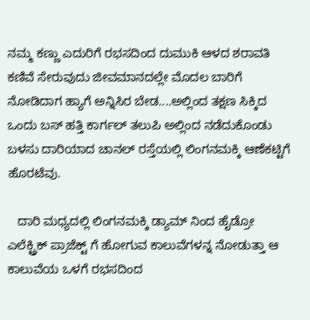ನಮ್ಮ ಕಣ್ಣು ಎದುರಿಗೆ ರಭಸದಿಂದ ದುಮುಕಿ ಆಳದ ಶರಾವತಿ ಕಣಿವೆ ಸೇರುವುದು ಜೀವಮಾನದಲ್ಲೇ ಮೊದಲ ಬಾರಿಗೆ ನೋಡಿದಾಗ ಹ್ಯಾಗೆ ಅನ್ನಿಸಿರ ಬೇಡ....ಅಲ್ಲಿಂದ ತಕ್ಷಣ ಸಿಕ್ಕಿದ ಒಂದು ಬಸ್ ಹತ್ತಿ ಕಾರ್ಗಲ್ ತಲುಪಿ ಅಲ್ಲಿಂದ ನಡೆದುಕೊಂಡು ಬಳಸು ದಾರಿಯಾದ ಚಾನಲ್ ರಸ್ತೆಯಲ್ಲಿ ಲಿಂಗನಮಕ್ಕಿ ಆಣೆಕಟ್ಟಿಗೆ ಹೊರಟೆವು.

   ದಾರಿ ಮಧ್ಯದಲ್ಲಿ ಲಿಂಗನಮಕ್ಕಿ ಡ್ಯಾಮ್ ನಿಂದ ಹೈಡ್ರೋ ಎಲೆಕ್ಟ್ರಿಕ್ ಪ್ರಾಜೆಕ್ಟ್ ಗೆ ಹೋಗುವ ಕಾಲುವೆಗಳನ್ನ ನೋಡುತ್ತಾ ಆ ಕಾಲುವೆಯ ಒಳಗೆ ರಭಸದಿಂದ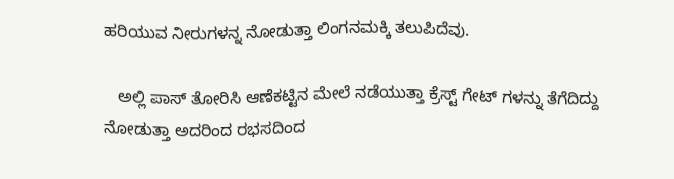ಹರಿಯುವ ನೀರುಗಳನ್ನ ನೋಡುತ್ತಾ ಲಿಂಗನಮಕ್ಕಿ ತಲುಪಿದೆವು.

   ಅಲ್ಲಿ ಪಾಸ್ ತೋರಿಸಿ ಆಣೆಕಟ್ಟಿನ ಮೇಲೆ ನಡೆಯುತ್ತಾ ಕ್ರೆಸ್ಟ್ ಗೇಟ್ ಗಳನ್ನು ತೆಗೆದಿದ್ದು ನೋಡುತ್ತಾ ಅದರಿಂದ ರಭಸದಿಂದ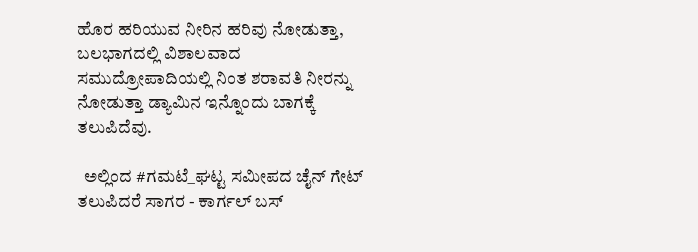ಹೊರ ಹರಿಯುವ ನೀರಿನ ಹರಿವು ನೋಡುತ್ತಾ, ಬಲಭಾಗದಲ್ಲಿ ವಿಶಾಲವಾದ ಸಮುದ್ರೋಪಾದಿಯಲ್ಲಿ ನಿಂತ ಶರಾವತಿ ನೀರನ್ನು ನೋಡುತ್ತಾ ಡ್ಯಾಮಿನ ಇನ್ನೊಂದು ಬಾಗಕ್ಕೆ ತಲುಪಿದೆವು.

  ಅಲ್ಲಿಂದ #ಗಮಟೆ_ಘಟ್ಟ ಸಮೀಪದ ಚೈನ್ ಗೇಟ್ ತಲುಪಿದರೆ ಸಾಗರ - ಕಾರ್ಗಲ್ ಬಸ್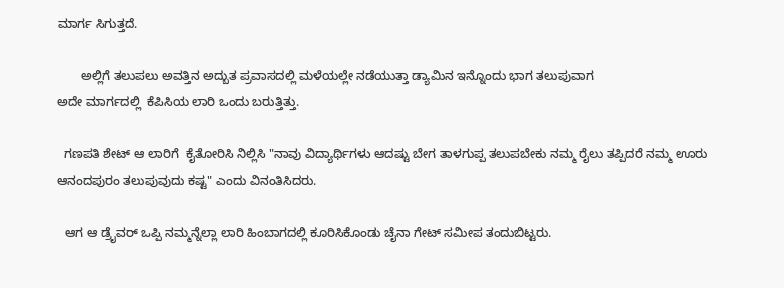ಮಾರ್ಗ ಸಿಗುತ್ತದೆ.

       ಅಲ್ಲಿಗೆ ತಲುಪಲು ಅವತ್ತಿನ ಅದ್ಬುತ ಪ್ರವಾಸದಲ್ಲಿ ಮಳೆಯಲ್ಲೇ ನಡೆಯುತ್ತಾ ಡ್ಯಾಮಿನ ಇನ್ನೊಂದು ಭಾಗ ತಲುಪುವಾಗ
ಅದೇ ಮಾರ್ಗದಲ್ಲಿ  ಕೆಪಿಸಿಯ ಲಾರಿ ಒಂದು ಬರುತ್ತಿತ್ತು.

  ಗಣಪತಿ ಶೇಟ್ ಆ ಲಾರಿಗೆ  ಕೈತೋರಿಸಿ ನಿಲ್ಲಿಸಿ "ನಾವು ವಿದ್ಯಾರ್ಥಿಗಳು ಆದಷ್ಟು ಬೇಗ ತಾಳಗುಪ್ಪ ತಲುಪಬೇಕು ನಮ್ಮ ರೈಲು ತಪ್ಪಿದರೆ ನಮ್ಮ ಊರು ಆನಂದಪುರಂ ತಲುಪುವುದು ಕಷ್ಟ" ಎಂದು ವಿನಂತಿಸಿದರು.

  ಆಗ ಆ ಡ್ರೈವರ್ ಒಪ್ಪಿ ನಮ್ಮನ್ನೆಲ್ಲಾ ಲಾರಿ ಹಿಂಬಾಗದಲ್ಲಿ ಕೂರಿಸಿಕೊಂಡು ಚೈನಾ ಗೇಟ್ ಸಮೀಪ ತಂದುಬಿಟ್ಟರು.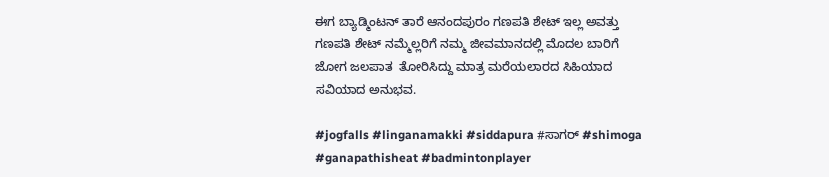ಈಗ ಬ್ಯಾಡ್ಮಿಂಟನ್ ತಾರೆ ಆನಂದಪುರಂ ಗಣಪತಿ ಶೇಟ್ ಇಲ್ಲ ಅವತ್ತು ಗಣಪತಿ ಶೇಟ್ ನಮ್ಮೆಲ್ಲರಿಗೆ ನಮ್ಮ ಜೀವಮಾನದಲ್ಲಿ ಮೊದಲ ಬಾರಿಗೆ ಜೋಗ ಜಲಪಾತ  ತೋರಿಸಿದ್ದು ಮಾತ್ರ ಮರೆಯಲಾರದ ಸಿಹಿಯಾದ ಸವಿಯಾದ ಅನುಭವ.

#jogfalls #linganamakki #siddapura #ಸಾಗರ್ #shimoga #ganapathisheat #badmintonplayer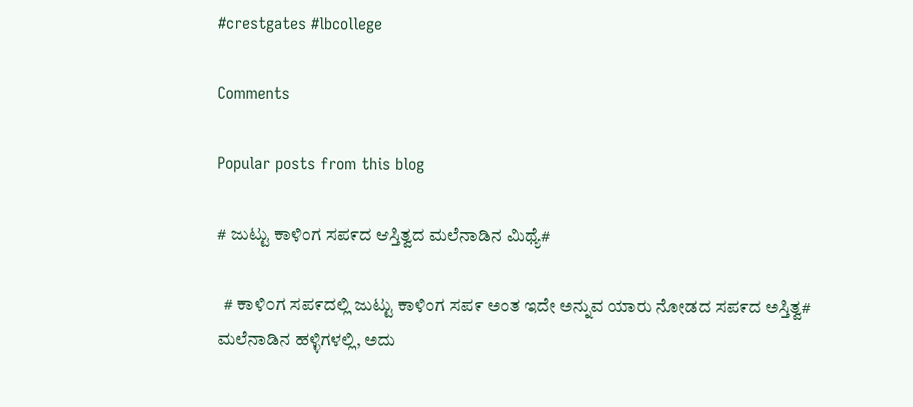#crestgates #lbcollege

Comments

Popular posts from this blog

# ಜುಟ್ಟು ಕಾಳಿಂಗ ಸಪ೯ದ ಆಸ್ತಿತ್ವದ ಮಲೆನಾಡಿನ ಮಿಥ್ಯೆ#

  # ಕಾಳಿ೦ಗ ಸಪ೯ದಲ್ಲಿ ಜುಟ್ಟು ಕಾಳಿಂಗ ಸಪ೯ ಅಂತ ಇದೇ ಅನ್ನುವ ಯಾರು ನೋಡದ ಸಪ೯ದ ಅಸ್ತಿತ್ವ#    ಮಲೆನಾಡಿನ ಹಳ್ಳಿಗಳಲ್ಲಿ, ಅದು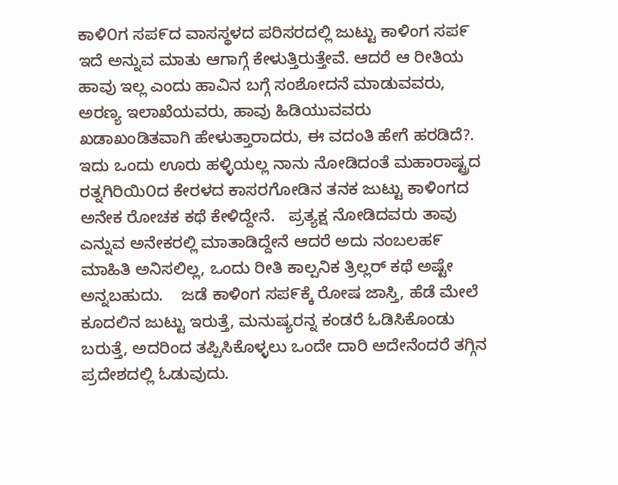ಕಾಳಿ೦ಗ ಸಪ೯ದ ವಾಸಸ್ಥಳದ ಪರಿಸರದಲ್ಲಿ ಜುಟ್ಟು ಕಾಳಿಂಗ ಸಪ೯ ಇದೆ ಅನ್ನುವ ಮಾತು ಆಗಾಗ್ಗೆ ಕೇಳುತ್ತಿರುತ್ತೇವೆ. ಆದರೆ ಆ ರೀತಿಯ ಹಾವು ಇಲ್ಲ ಎಂದು ಹಾವಿನ ಬಗ್ಗೆ ಸಂಶೋದನೆ ಮಾಡುವವರು, ಅರಣ್ಯ ಇಲಾಖೆಯವರು, ಹಾವು ಹಿಡಿಯುವವರು ಖಡಾಖಂಡಿತವಾಗಿ ಹೇಳುತ್ತಾರಾದರು, ಈ ವದಂತಿ ಹೇಗೆ ಹರಡಿದೆ?.    ಇದು ಒಂದು ಊರು ಹಳ್ಳಿಯಲ್ಲ ನಾನು ನೋಡಿದಂತೆ ಮಹಾರಾಷ್ಟ್ರದ ರತ್ನಗಿರಿಯಿ೦ದ ಕೇರಳದ ಕಾಸರಗೋಡಿನ ತನಕ ಜುಟ್ಟು ಕಾಳಿಂಗದ ಅನೇಕ ರೋಚಕ ಕಥೆ ಕೇಳಿದ್ದೇನೆ.   ಪ್ರತ್ಯಕ್ಷ ನೋಡಿದವರು ತಾವು ಎನ್ನುವ ಅನೇಕರಲ್ಲಿ ಮಾತಾಡಿದ್ದೇನೆ ಆದರೆ ಅದು ನಂಬಲಹ೯ ಮಾಹಿತಿ ಅನಿಸಲಿಲ್ಲ, ಒಂದು ರೀತಿ ಕಾಲ್ಪನಿಕ ತ್ರಿಲ್ಲರ್ ಕಥೆ ಅಷ್ಟೇ ಅನ್ನಬಹುದು.    ಜಡೆ ಕಾಳಿಂಗ ಸಪ೯ಕ್ಕೆ ರೋಷ ಜಾಸ್ತಿ, ಹೆಡೆ ಮೇಲೆ ಕೂದಲಿನ ಜುಟ್ಟು ಇರುತ್ತೆ, ಮನುಷ್ಯರನ್ನ ಕಂಡರೆ ಓಡಿಸಿಕೊಂಡು ಬರುತ್ತೆ, ಅದರಿಂದ ತಪ್ಪಿಸಿಕೊಳ್ಳಲು ಒಂದೇ ದಾರಿ ಅದೇನೆಂದರೆ ತಗ್ಗಿನ ಪ್ರದೇಶದಲ್ಲಿ ಓಡುವುದು.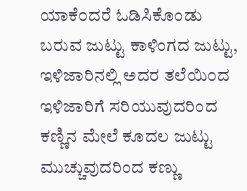ಯಾಕೆ೦ದರೆ ಓಡಿಸಿಕೊಂಡು ಬರುವ ಜುಟ್ಟು ಕಾಳಿಂಗದ ಜುಟ್ಟು, ಇಳಿಜಾರಿನಲ್ಲಿ ಅದರ ತಲೆಯಿ೦ದ ಇಳಿಜಾರಿಗೆ ಸರಿಯುವುದರಿಂದ  ಕಣ್ಣಿನ ಮೇಲೆ ಕೂದಲ ಜುಟ್ಟು ಮುಚ್ಚುವುದರಿಂದ ಕಣ್ಣು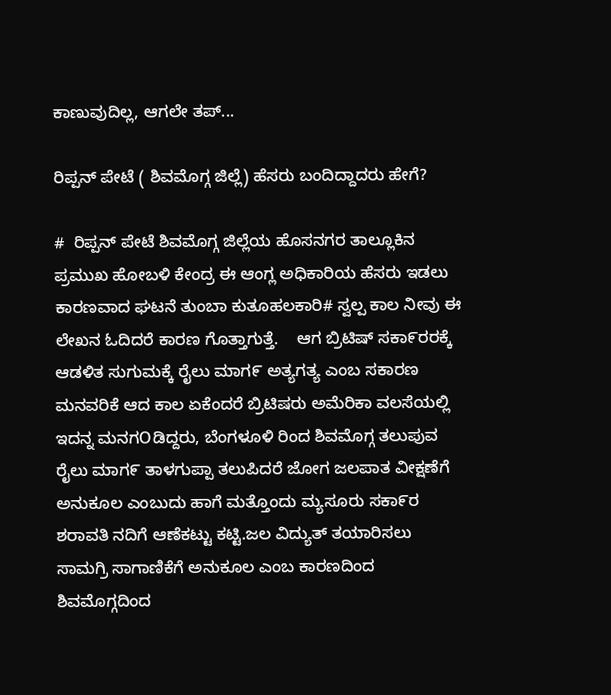ಕಾಣುವುದಿಲ್ಲ, ಆಗಲೇ ತಪ್...

ರಿಪ್ಪನ್ ಪೇಟೆ ( ಶಿವಮೊಗ್ಗ ಜಿಲ್ಲೆ) ಹೆಸರು ಬಂದಿದ್ದಾದರು ಹೇಗೆ?

#  ರಿಪ್ಪನ್ ಪೇಟೆ ಶಿವಮೊಗ್ಗ ಜಿಲ್ಲೆಯ ಹೊಸನಗರ ತಾಲ್ಲೂಕಿನ ಪ್ರಮುಖ ಹೋಬಳಿ ಕೇಂದ್ರ ಈ ಆಂಗ್ಲ ಅಧಿಕಾರಿಯ ಹೆಸರು ಇಡಲು ಕಾರಣವಾದ ಘಟನೆ ತುಂಬಾ ಕುತೂಹಲಕಾರಿ# ಸ್ವಲ್ಪ ಕಾಲ ನೀವು ಈ ಲೇಖನ ಓದಿದರೆ ಕಾರಣ ಗೊತ್ತಾಗುತ್ತೆ.    ಆಗ ಬ್ರಿಟಿಷ್ ಸಕಾ೯ರರಕ್ಕೆ ಆಡಳಿತ ಸುಗುಮಕ್ಕೆ ರೈಲು ಮಾಗ೯ ಅತ್ಯಗತ್ಯ ಎಂಬ ಸಕಾರಣ ಮನವರಿಕೆ ಆದ ಕಾಲ ಏಕೆಂದರೆ ಬ್ರಿಟಿಷರು ಅಮೆರಿಕಾ ವಲಸೆಯಲ್ಲಿ ಇದನ್ನ ಮನಗOಡಿದ್ದರು, ಬೆಂಗಳೂಳಿ ರಿಂದ ಶಿವಮೊಗ್ಗ ತಲುಪುವ ರೈಲು ಮಾಗ೯ ತಾಳಗುಪ್ಪಾ ತಲುಪಿದರೆ ಜೋಗ ಜಲಪಾತ ವೀಕ್ಷಣೆಗೆ ಅನುಕೂಲ ಎಂಬುದು ಹಾಗೆ ಮತ್ತೊಂದು ಮ್ಯಸೂರು ಸಕಾ೯ರ ಶರಾವತಿ ನದಿಗೆ ಆಣೆಕಟ್ಟು ಕಟ್ಟಿ.ಜಲ ವಿದ್ಯುತ್ ತಯಾರಿಸಲು ಸಾಮಗ್ರಿ ಸಾಗಾಣಿಕೆಗೆ ಅನುಕೂಲ ಎಂಬ ಕಾರಣದಿಂದ ಶಿವಮೊಗ್ಗದಿಂದ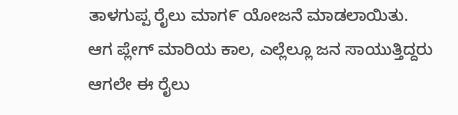ತಾಳಗುಪ್ಪ ರೈಲು ಮಾಗ೯ ಯೋಜನೆ ಮಾಡಲಾಯಿತು.    ಆಗ ಪ್ಲೇಗ್ ಮಾರಿಯ ಕಾಲ, ಎಲ್ಲೆಲ್ಲೂ ಜನ ಸಾಯುತ್ತಿದ್ದರು ಆಗಲೇ ಈ ರೈಲು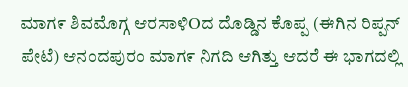ಮಾಗ೯ ಶಿವಮೊಗ್ಗ ಆರಸಾಳಿOದ ದೊಡ್ಡಿನ ಕೊಪ್ಪ (ಈಗಿನ ರಿಪ್ಪನ್ ಪೇಟೆ) ಆನಂದಪುರಂ ಮಾಗ೯ ನಿಗದಿ ಆಗಿತ್ತು ಆದರೆ ಈ ಭಾಗದಲ್ಲಿ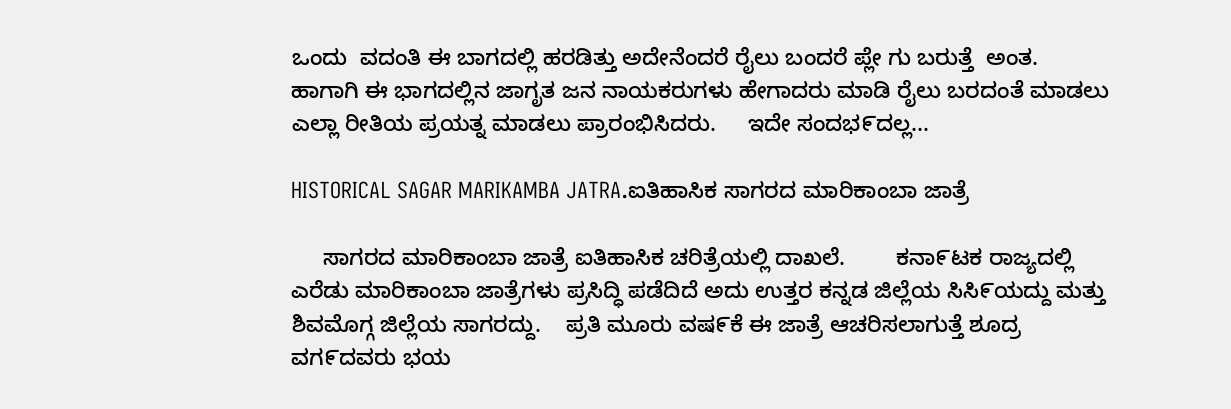ಒಂದು  ವದಂತಿ ಈ ಬಾಗದಲ್ಲಿ ಹರಡಿತ್ತು ಅದೇನೆಂದರೆ ರೈಲು ಬಂದರೆ ಪ್ಲೇ ಗು ಬರುತ್ತೆ  ಅಂತ.    ಹಾಗಾಗಿ ಈ ಭಾಗದಲ್ಲಿನ ಜಾಗೃತ ಜನ ನಾಯಕರುಗಳು ಹೇಗಾದರು ಮಾಡಿ ರೈಲು ಬರದಂತೆ ಮಾಡಲು ಎಲ್ಲಾ ರೀತಿಯ ಪ್ರಯತ್ನ ಮಾಡಲು ಪ್ರಾರಂಭಿಸಿದರು.     ಇದೇ ಸಂದಭ೯ದಲ್ಲ...

HISTORICAL SAGAR MARIKAMBA JATRA.ಐತಿಹಾಸಿಕ ಸಾಗರದ ಮಾರಿಕಾಂಬಾ ಜಾತ್ರೆ

     ಸಾಗರದ ಮಾರಿಕಾಂಬಾ ಜಾತ್ರೆ ಐತಿಹಾಸಿಕ ಚರಿತ್ರೆಯಲ್ಲಿ ದಾಖಲೆ.        ಕನಾ೯ಟಕ ರಾಜ್ಯದಲ್ಲಿ ಎರೆಡು ಮಾರಿಕಾಂಬಾ ಜಾತ್ರೆಗಳು ಪ್ರಸಿದ್ಧಿ ಪಡೆದಿದೆ ಅದು ಉತ್ತರ ಕನ್ನಡ ಜಿಲ್ಲೆಯ ಸಿಸಿ೯ಯದ್ದು ಮತ್ತು ಶಿವಮೊಗ್ಗ ಜಿಲ್ಲೆಯ ಸಾಗರದ್ದು.    ಪ್ರತಿ ಮೂರು ವಷ೯ಕೆ ಈ ಜಾತ್ರೆ ಆಚರಿಸಲಾಗುತ್ತೆ ಶೂದ್ರ ವಗ೯ದವರು ಭಯ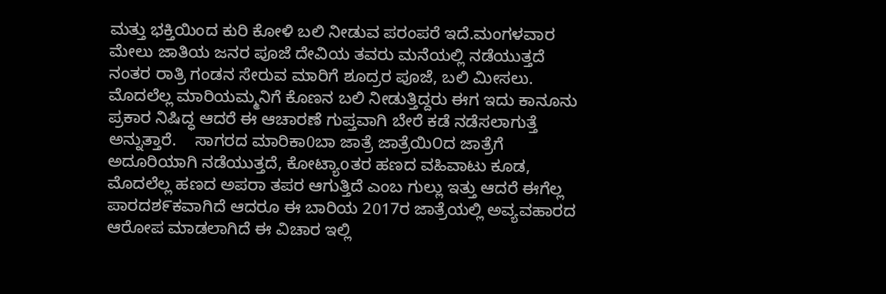ಮತ್ತು ಭಕ್ತಿಯಿಂದ ಕುರಿ ಕೋಳಿ ಬಲಿ ನೀಡುವ ಪರಂಪರೆ ಇದೆ.ಮಂಗಳವಾರ ಮೇಲು ಜಾತಿಯ ಜನರ ಪೂಜೆ ದೇವಿಯ ತವರು ಮನೆಯಲ್ಲಿ ನಡೆಯುತ್ತದೆ ನಂತರ ರಾತ್ರಿ ಗಂಡನ ಸೇರುವ ಮಾರಿಗೆ ಶೂದ್ರರ ಪೂಜೆ, ಬಲಿ ಮೀಸಲು.    ಮೊದಲೆಲ್ಲ ಮಾರಿಯಮ್ಮನಿಗೆ ಕೊಣನ ಬಲಿ ನೀಡುತ್ತಿದ್ದರು ಈಗ ಇದು ಕಾನೂನು ಪ್ರಕಾರ ನಿಷಿದ್ಧ ಆದರೆ ಈ ಆಚಾರಣೆ ಗುಪ್ತವಾಗಿ ಬೇರೆ ಕಡೆ ನಡೆಸಲಾಗುತ್ತೆ ಅನ್ನುತ್ತಾರೆ.    ಸಾಗರದ ಮಾರಿಕಾ0ಬಾ ಜಾತ್ರೆ ಜಾತ್ರೆಯಿ೦ದ ಜಾತ್ರೆಗೆ ಅದೂರಿಯಾಗಿ ನಡೆಯುತ್ತದೆ, ಕೋಟ್ಯಾoತರ ಹಣದ ವಹಿವಾಟು ಕೂಡ, ಮೊದಲೆಲ್ಲ ಹಣದ ಅಪರಾ ತಪರ ಆಗುತ್ತಿದೆ ಎಂಬ ಗುಲ್ಲು ಇತ್ತು ಆದರೆ ಈಗೆಲ್ಲ ಪಾರದಶ೯ಕವಾಗಿದೆ ಆದರೂ ಈ ಬಾರಿಯ 2017ರ ಜಾತ್ರೆಯಲ್ಲಿ ಅವ್ಯವಹಾರದ ಆರೋಪ ಮಾಡಲಾಗಿದೆ ಈ ವಿಚಾರ ಇಲ್ಲಿ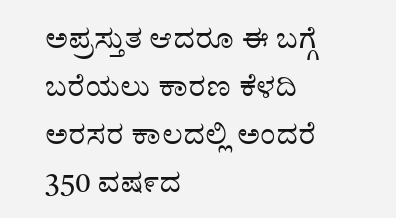ಅಪ್ರಸ್ತುತ ಆದರೂ ಈ ಬಗ್ಗೆ ಬರೆಯಲು ಕಾರಣ ಕೆಳದಿ ಅರಸರ ಕಾಲದಲ್ಲಿ ಅಂದರೆ 350 ವಷ೯ದ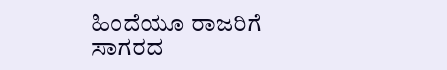ಹಿಂದೆಯೂ ರಾಜರಿಗೆ ಸಾಗರದ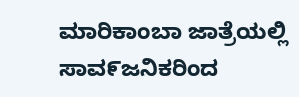ಮಾರಿಕಾಂಬಾ ಜಾತ್ರೆಯಲ್ಲಿ ಸಾವ೯ಜನಿಕರಿಂದ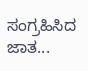ಸಂಗ್ರಹಿಸಿದ ಜಾತ...